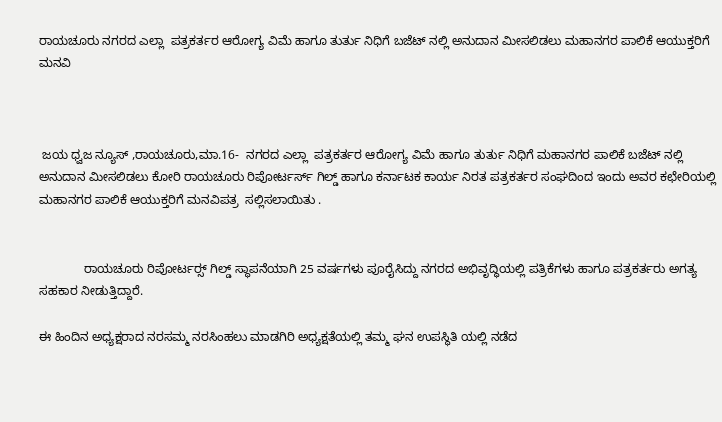ರಾಯಚೂರು ನಗರದ ಎಲ್ಲಾ  ಪತ್ರಕರ್ತರ ಆರೋಗ್ಯ ವಿಮೆ ಹಾಗೂ ತುರ್ತು ನಿಧಿಗೆ ಬಜೆಟ್ ನಲ್ಲಿ ಅನುದಾನ ಮೀಸಲಿಡಲು ಮಹಾನಗರ ಪಾಲಿಕೆ ಆಯುಕ್ತರಿಗೆ ಮನವಿ



 ಜಯ ಧ್ವಜ ನ್ಯೂಸ್ ,ರಾಯಚೂರು,ಮಾ.16-  ನಗರದ ಎಲ್ಲಾ  ಪತ್ರಕರ್ತರ ಆರೋಗ್ಯ ವಿಮೆ ಹಾಗೂ ತುರ್ತು ನಿಧಿಗೆ ಮಹಾನಗರ ಪಾಲಿಕೆ ಬಜೆಟ್ ನಲ್ಲಿ ಅನುದಾನ ಮೀಸಲಿಡಲು ಕೋರಿ ರಾಯಚೂರು ರಿಪೋರ್ಟರ್ಸ್ ಗಿಲ್ಡ್ ಹಾಗೂ ಕರ್ನಾಟಕ ಕಾರ್ಯ ನಿರತ ಪತ್ರಕರ್ತರ ಸಂಘದಿಂದ ಇಂದು ಅವರ ಕಛೇರಿಯಲ್ಲಿ  ಮಹಾನಗರ ಪಾಲಿಕೆ ಆಯುಕ್ತರಿಗೆ ಮನವಿಪತ್ರ  ಸಲ್ಲಿಸಲಾಯಿತು .


             ರಾಯಚೂರು ರಿಪೋರ್ಟರ‌್ಸ್ ಗಿಲ್ಡ್ ಸ್ಥಾಪನೆಯಾಗಿ 25 ವರ್ಷಗಳು ಪೂರೈಸಿದ್ದು ನಗರದ ಅಭಿವೃದ್ಧಿಯಲ್ಲಿ ಪತ್ರಿಕೆಗಳು ಹಾಗೂ ಪತ್ರಕರ್ತರು ಅಗತ್ಯ ಸಹಕಾರ ನೀಡುತ್ತಿದ್ದಾರೆ.

ಈ ಹಿಂದಿನ ಅಧ್ಯಕ್ಷರಾದ ನರಸಮ್ಮ ನರಸಿಂಹಲು ಮಾಡಗಿರಿ ಅಧ್ಯಕ್ಷತೆಯಲ್ಲಿ ತಮ್ಮ ಘನ ಉಪಸ್ಥಿತಿ ಯಲ್ಲಿ ನಡೆದ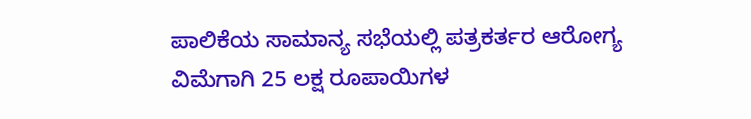ಪಾಲಿಕೆಯ ಸಾಮಾನ್ಯ ಸಭೆಯಲ್ಲಿ ಪತ್ರಕರ್ತರ ಆರೋಗ್ಯ ವಿಮೆಗಾಗಿ 25 ಲಕ್ಷ ರೂಪಾಯಿಗಳ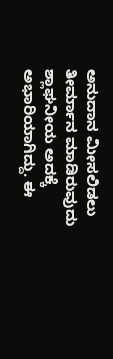ಅನುದಾನ ಮೀಸಲಿಡಲು ತೀರ್ಮಾನ ಮಾಡಿರುವುದು ಶ್ಲಾಘನೀಯ ಅದಕ್ಕೆ ಅಭಾರಿಯಾಗಿದ್ದು. ಈ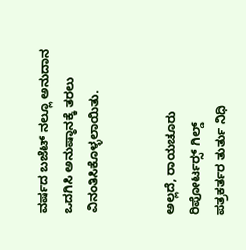ವರ್ಷದ ಬಜೆಟ್ ನಲ್ಲೂ ಅನುದಾನ ಒದಗಿಸಿ ಅನುಷ್ಠಾನಕ್ಕೆ ತರಲು  ವಿನಂತಿಸಿಕೊಳ್ಳಲಾಯಿತು.


ಅಲ್ಲದೆ, ರಾಯಚೂರು ರಿಪೋರ್ಟರ‌್ಸ್ ಗಿಲ್ಡ್  ಪತ್ರಕರ್ತರ ‌ತುರ್ತು ನಿಧಿ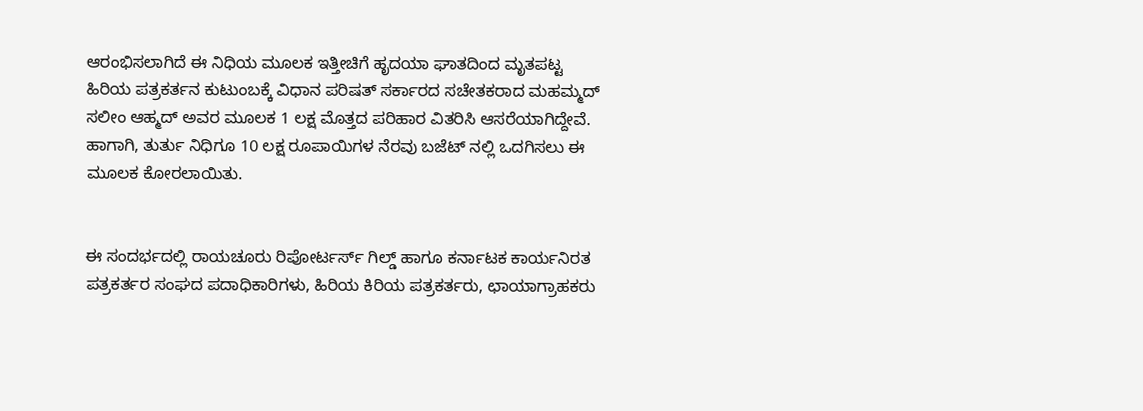ಆರಂಭಿಸಲಾಗಿದೆ ಈ ನಿಧಿಯ ಮೂಲಕ ಇತ್ತೀಚಿಗೆ ಹೃದಯಾ ಘಾತದಿಂದ ಮೃತಪಟ್ಟ ಹಿರಿಯ‌ ಪತ್ರಕರ್ತನ‌ ಕುಟುಂಬಕ್ಕೆ ವಿಧಾನ ಪರಿಷತ್ ಸರ್ಕಾರದ ಸಚೇತಕರಾದ ಮಹಮ್ಮದ್ ಸಲೀಂ ಆಹ್ಮದ್ ಅವರ ಮೂಲಕ 1 ಲಕ್ಷ ಮೊತ್ತದ ಪರಿಹಾರ ವಿತರಿಸಿ ಆಸರೆಯಾಗಿದ್ದೇವೆ. ಹಾಗಾಗಿ, ತುರ್ತು ನಿಧಿಗೂ 10 ಲಕ್ಷ ರೂಪಾಯಿಗಳ ನೆರವು ಬಜೆಟ್ ನಲ್ಲಿ ಒದಗಿಸಲು ಈ ಮೂಲಕ ಕೋರಲಾಯಿತು.


ಈ ಸಂದರ್ಭದಲ್ಲಿ ರಾಯಚೂರು ರಿಪೋರ್ಟರ್ಸ್ ಗಿಲ್ಡ್ ಹಾಗೂ ಕರ್ನಾಟಕ ಕಾರ್ಯನಿರತ ಪತ್ರಕರ್ತರ ಸಂಘದ ಪದಾಧಿಕಾರಿಗಳು, ಹಿರಿಯ ಕಿರಿಯ ಪತ್ರಕರ್ತರು, ಛಾಯಾಗ್ರಾಹಕರು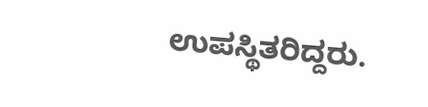ಉಪಸ್ಥಿತರಿದ್ದರು.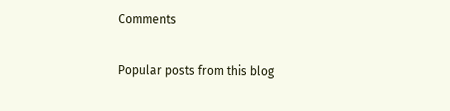Comments

Popular posts from this blog